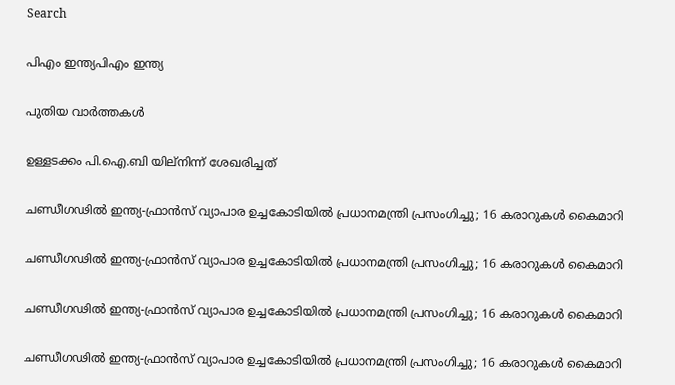Search

പിഎം ഇന്ത്യപിഎം ഇന്ത്യ

പുതിയ വാർത്തകൾ

ഉള്ളടക്കം പി.ഐ.ബി യില്നിന്ന് ശേഖരിച്ചത്

ചണ്ഡീഗഢില്‍ ഇന്ത്യ-ഫ്രാന്‍സ് വ്യാപാര ഉച്ചകോടിയില്‍ പ്രധാനമന്ത്രി പ്രസംഗിച്ചു; 16 കരാറുകള്‍ കൈമാറി

ചണ്ഡീഗഢില്‍ ഇന്ത്യ-ഫ്രാന്‍സ് വ്യാപാര ഉച്ചകോടിയില്‍ പ്രധാനമന്ത്രി പ്രസംഗിച്ചു; 16 കരാറുകള്‍ കൈമാറി

ചണ്ഡീഗഢില്‍ ഇന്ത്യ-ഫ്രാന്‍സ് വ്യാപാര ഉച്ചകോടിയില്‍ പ്രധാനമന്ത്രി പ്രസംഗിച്ചു; 16 കരാറുകള്‍ കൈമാറി

ചണ്ഡീഗഢില്‍ ഇന്ത്യ-ഫ്രാന്‍സ് വ്യാപാര ഉച്ചകോടിയില്‍ പ്രധാനമന്ത്രി പ്രസംഗിച്ചു; 16 കരാറുകള്‍ കൈമാറി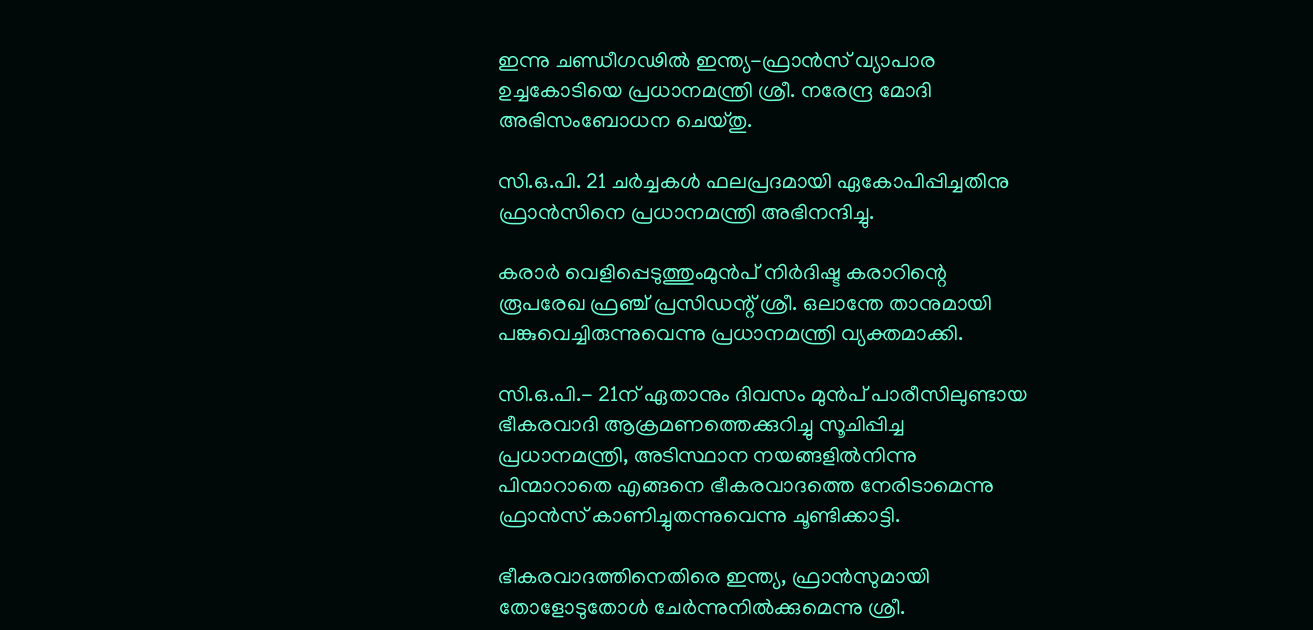ഇന്നു ചണ്ഡീഗഢില്‍ ഇന്ത്യ-ഫ്രാന്‍സ് വ്യാപാര ഉച്ചകോടിയെ പ്രധാനമന്ത്രി ശ്രീ. നരേന്ദ്ര മോദി അഭിസംബോധന ചെയ്തു.

സി.ഒ.പി. 21 ചര്‍ച്ചകള്‍ ഫലപ്രദമായി ഏകോപിപ്പിച്ചതിനു ഫ്രാന്‍സിനെ പ്രധാനമന്ത്രി അഭിനന്ദിച്ചു.

കരാര്‍ വെളിപ്പെടുത്തുംമുന്‍പ് നിര്‍ദിഷ്ട കരാറിന്റെ രൂപരേഖ ഫ്രഞ്ച് പ്രസിഡന്റ് ശ്രീ. ഒലാന്തേ താനുമായി പങ്കുവെച്ചിരുന്നുവെന്നു പ്രധാനമന്ത്രി വ്യക്തമാക്കി.

സി.ഒ.പി.- 21ന് ഏതാനും ദിവസം മുന്‍പ് പാരീസിലുണ്ടായ ഭീകരവാദി ആക്രമണത്തെക്കുറിച്ചു സൂചിപ്പിച്ച പ്രധാനമന്ത്രി, അടിസ്ഥാന നയങ്ങളില്‍നിന്നു പിന്മാറാതെ എങ്ങനെ ഭീകരവാദത്തെ നേരിടാമെന്നു ഫ്രാന്‍സ് കാണിച്ചുതന്നുവെന്നു ചൂണ്ടിക്കാട്ടി.

ഭീകരവാദത്തിനെതിരെ ഇന്ത്യ, ഫ്രാന്‍സുമായി തോളോടുതോള്‍ ചേര്‍ന്നുനില്‍ക്കുമെന്നു ശ്രീ.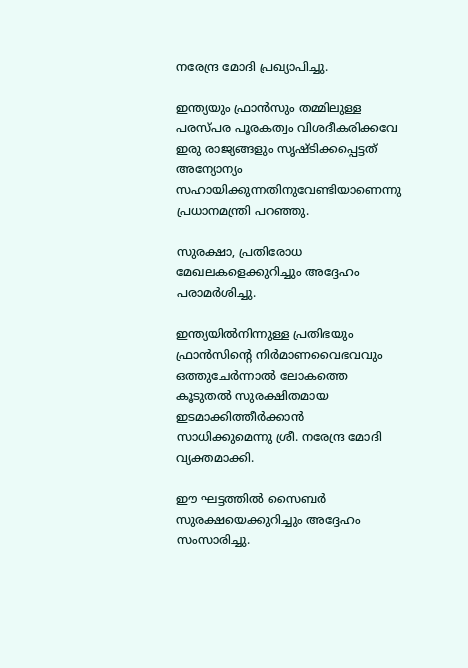നരേന്ദ്ര മോദി പ്രഖ്യാപിച്ചു.

ഇന്ത്യയും ഫ്രാന്‍സും തമ്മിലുള്ള പരസ്പര പൂരകത്വം വിശദീകരിക്കവേ ഇരു രാജ്യങ്ങളും സൃഷ്ടിക്കപ്പെട്ടത് അന്യോന്യം സഹായിക്കുന്നതിനുവേണ്ടിയാണെന്നു പ്രധാനമന്ത്രി പറഞ്ഞു.

സുരക്ഷാ, പ്രതിരോധ മേഖലകളെക്കുറിച്ചും അദ്ദേഹം പരാമര്‍ശിച്ചു.

ഇന്ത്യയില്‍നിന്നുള്ള പ്രതിഭയും ഫ്രാന്‍സിന്റെ നിര്‍മാണവൈഭവവും ഒത്തുചേര്‍ന്നാല്‍ ലോകത്തെ കൂടുതല്‍ സുരക്ഷിതമായ ഇടമാക്കിത്തീര്‍ക്കാന്‍ സാധിക്കുമെന്നു ശ്രീ. നരേന്ദ്ര മോദി വ്യക്തമാക്കി.

ഈ ഘട്ടത്തില്‍ സൈബര്‍ സുരക്ഷയെക്കുറിച്ചും അദ്ദേഹം സംസാരിച്ചു.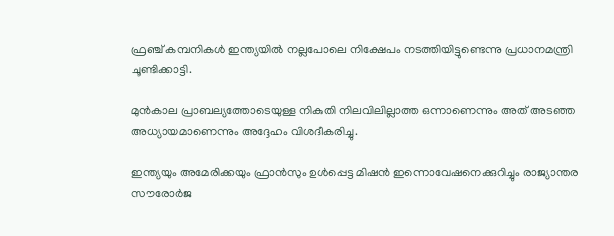ഫ്രഞ്ച് കമ്പനികള്‍ ഇന്ത്യയില്‍ നല്ലപോലെ നിക്ഷേപം നടത്തിയിട്ടുണ്ടെന്നു പ്രധാനമന്ത്രി ചൂണ്ടിക്കാട്ടി.

മുന്‍കാല പ്രാബല്യത്തോടെയുള്ള നികുതി നിലവിലില്ലാത്ത ഒന്നാണെന്നും അത് അടഞ്ഞ അധ്യായമാണെന്നും അദ്ദേഹം വിശദീകരിച്ചു.

ഇന്ത്യയും അമേരിക്കയും ഫ്രാന്‍സും ഉള്‍പ്പെട്ട മിഷന്‍ ഇന്നൊവേഷനെക്കുറിച്ചും രാജ്യാന്തര സൗരോര്‍ജ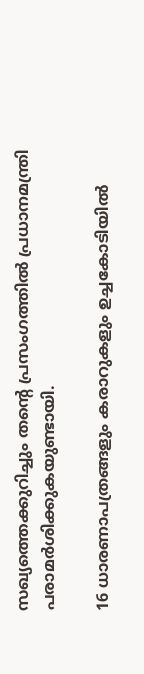സഖ്യത്തെക്കുറിച്ചും തന്റെ പ്രസംഗത്തില്‍ പ്രധാനമന്ത്രി പരാമര്‍ശിക്കുകയുണ്ടായി.

16 ധാരണാപത്രങ്ങളും കരാറുകളും ഉച്ചകോടിയില്‍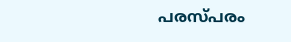പരസ്പരം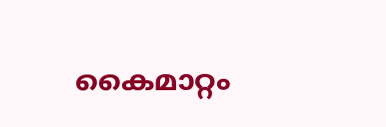കൈമാറ്റം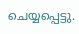ചെയ്യപ്പെട്ടു.